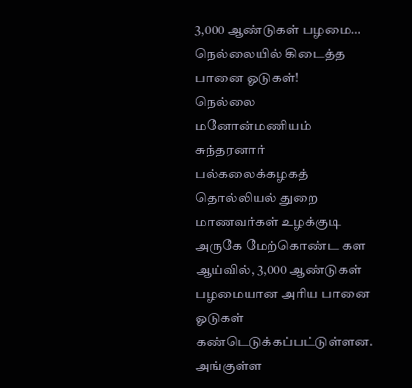3,000 ஆண்டுகள் பழமை… நெல்லையில் கிடைத்த பானை ஓடுகள்!
நெல்லை மனோன்மணியம் சுந்தரனார் பல்கலைக்கழகத் தொல்லியல் துறை மாணவர்கள் உழக்குடி அருகே மேற்கொண்ட கள ஆய்வில், 3,000 ஆண்டுகள் பழமையான அரிய பானை ஓடுகள் கண்டெடுக்கப்பட்டுள்ளன. அங்குள்ள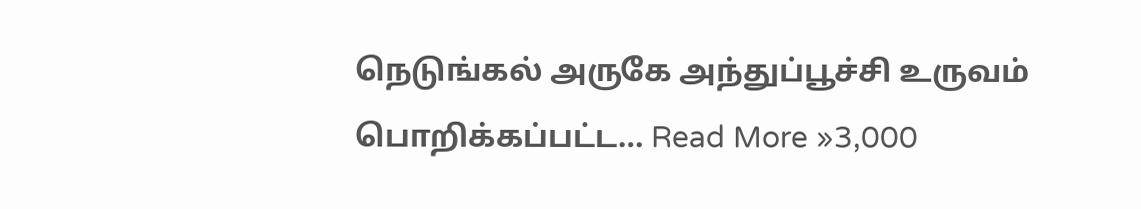நெடுங்கல் அருகே அந்துப்பூச்சி உருவம் பொறிக்கப்பட்ட… Read More »3,000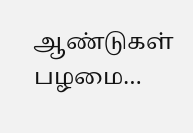ஆண்டுகள் பழமை…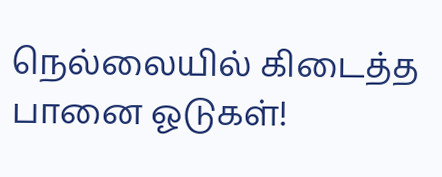நெல்லையில் கிடைத்த பானை ஓடுகள்!